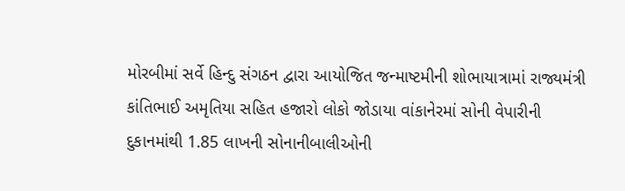મોરબીમાં સર્વે હિન્દુ સંગઠન દ્વારા આયોજિત જન્માષ્ટમીની શોભાયાત્રામાં રાજ્યમંત્રી કાંતિભાઈ અમૃતિયા સહિત હજારો લોકો જોડાયા વાંકાનેરમાં સોની વેપારીની દુકાનમાંથી 1.85 લાખની સોનાનીબાલીઓની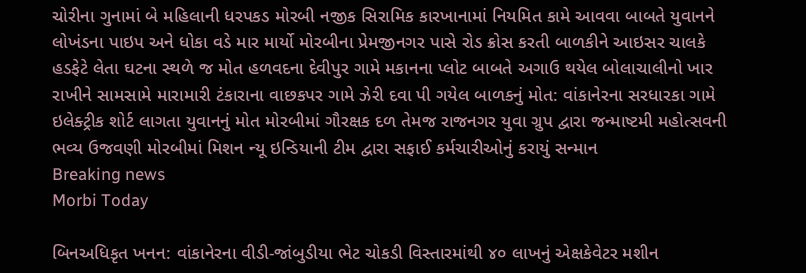ચોરીના ગુનામાં બે મહિલાની ધરપકડ મોરબી નજીક સિરામિક કારખાનામાં નિયમિત કામે આવવા બાબતે યુવાનને લોખંડના પાઇપ અને ધોકા વડે માર માર્યો મોરબીના પ્રેમજીનગર પાસે રોડ ક્રોસ કરતી બાળકીને આઇસર ચાલકે હડફેટે લેતા ઘટના સ્થળે જ મોત હળવદના દેવીપુર ગામે મકાનના પ્લોટ બાબતે અગાઉ થયેલ બોલાચાલીનો ખાર રાખીને સામસામે મારામારી ટંકારાના વાછકપર ગામે ઝેરી દવા પી ગયેલ બાળકનું મોત: વાંકાનેરના સરધારકા ગામે ઇલેક્ટ્રીક શોર્ટ લાગતા યુવાનનું મોત મોરબીમાં ગૌરક્ષક દળ તેમજ રાજનગર યુવા ગ્રુપ દ્વારા જન્માષ્ટમી મહોત્સવની ભવ્ય ઉજવણી મોરબીમાં મિશન ન્યૂ ઇન્ડિયાની ટીમ દ્વારા સફાઈ કર્મચારીઓનું કરાયું સન્માન
Breaking news
Morbi Today

બિનઅધિકૃત ખનન: વાંકાનેરના વીડી-જાંબુડીયા ભેટ ચોકડી વિસ્તારમાંથી ૪૦ લાખનું એક્ષકેવેટર મશીન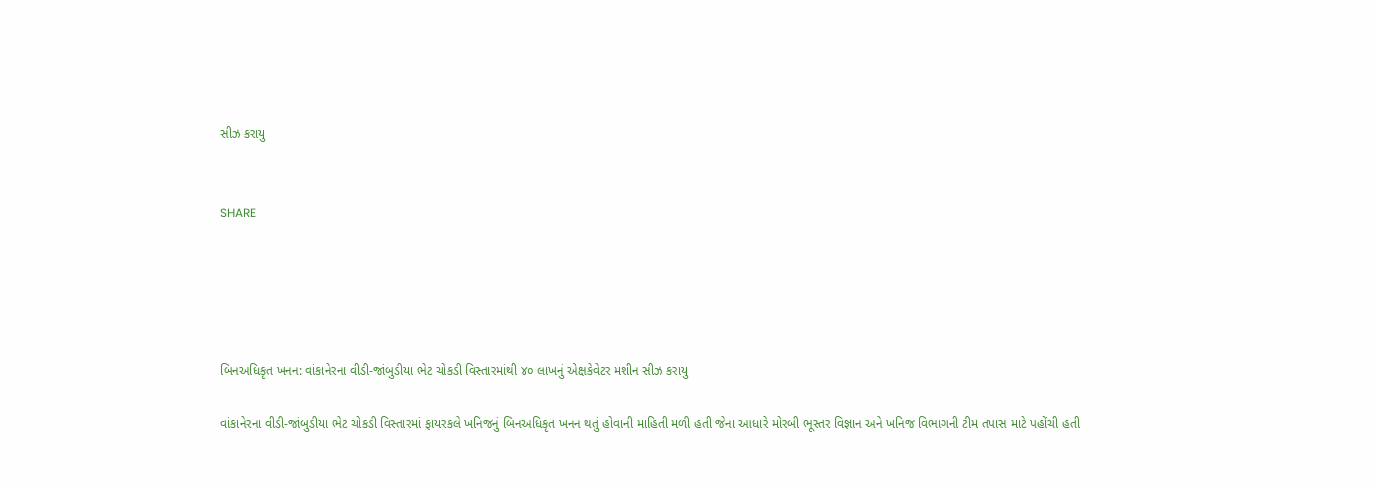સીઝ કરાયુ


SHARE





બિનઅધિકૃત ખનન: વાંકાનેરના વીડી-જાંબુડીયા ભેટ ચોકડી વિસ્તારમાંથી ૪૦ લાખનું એક્ષકેવેટર મશીન સીઝ કરાયુ

વાંકાનેરના વીડી-જાંબુડીયા ભેટ ચોકડી વિસ્તારમાં ફાયરકલે ખનિજનું બિનઅધિકૃત ખનન થતું હોવાની માહિતી મળી હતી જેના આધારે મોરબી ભૂસ્તર વિજ્ઞાન અને ખનિજ વિભાગની ટીમ તપાસ માટે પહોંચી હતી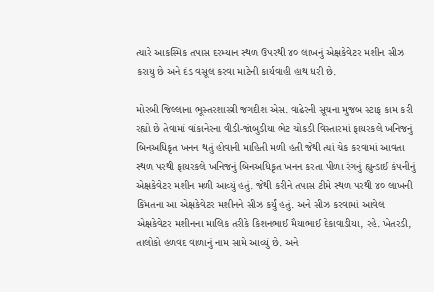ત્યારે આકસ્મિક તપાસ દરમ્યાન સ્થળ ઉપરથી ૪૦ લાખનું એક્ષકેવેટર મશીન સીઝ કરાયુ છે અને દંડ વસૂલ કરવા માટેની કાર્યવાહી હાથ ધરી છે.

મોરબી જિલ્લાના ભૂસ્તરશાસ્ત્રી જગદીશ એસ. વાઢેરની સૂચના મુજબ સ્ટાફ કામ કરી રહ્યો છે તેવામાં વાંકાનેરના વીડી-જાંબુડીયા ભેટ ચોકડી વિસ્તારમાં ફાયરકલે ખનિજનું બિનઅધિકૃત ખનન થતું હોવાની માહિતી મળી હતી જેથી ત્યાં ચેક કરવામાં આવતા સ્થળ પરથી ફાયરકલે ખનિજનું બિનઅધિકૃત ખનન કરતા પીળા રંગનું હ્યુન્ડાઈ કંપનીનું એક્ષકેવેટર મશીન મળી આવ્યું હતું. જેથી કરીને તપાસ ટીમે સ્થળ પરથી ૪૦ લાખની કિંમતના આ એક્ષકેવેટર મશીનને સીઝ કર્યું હતું. અને સીઝ કરવામાં આવેલ એક્ષકેવેટર મશીનના માલિક તરીકે કિશનભાઈ મૈયાભાઈ દેકાવાડીયા, રહે. ખેતરડી, તાલોકો હળવદ વાળાનું નામ સામે આવ્યું છે. અને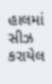હાલમાં સીઝ કરાયેલ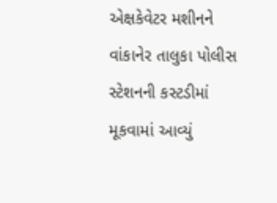એક્ષકેવેટર મશીનને વાંકાનેર તાલુકા પોલીસ સ્ટેશનની કસ્ટડીમાં મૂકવામાં આવ્યું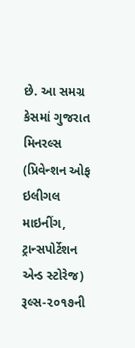છે. આ સમગ્ર કેસમાં ગુજરાત મિનરલ્સ (પ્રિવેન્શન ઓફ ઇલીગલ માઇનીંગ, ટ્રાન્સપોર્ટેશન એન્ડ સ્ટોરેજ) રૂલ્સ-૨૦૧૭ની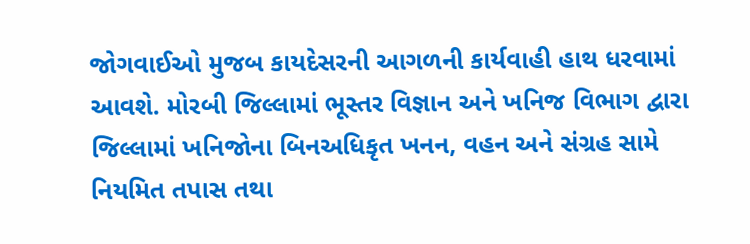જોગવાઈઓ મુજબ કાયદેસરની આગળની કાર્યવાહી હાથ ધરવામાં આવશે. મોરબી જિલ્લામાં ભૂસ્તર વિજ્ઞાન અને ખનિજ વિભાગ દ્વારા જિલ્લામાં ખનિજોના બિનઅધિકૃત ખનન, વહન અને સંગ્રહ સામે નિયમિત તપાસ તથા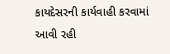કાયદેસરની કાર્યવાહી કરવામાં આવી રહી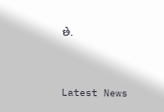છે.




Latest News